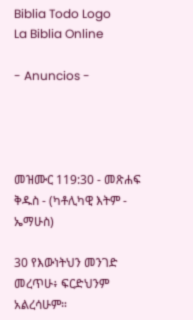Biblia Todo Logo
La Biblia Online

- Anuncios -




መዝሙር 119:30 - መጽሐፍ ቅዱስ - (ካቶሊካዊ እትም - ኤማሁስ)

30 የእውነትህን መንገድ መረጥሁ፥ ፍርድህንም አልረሳሁም።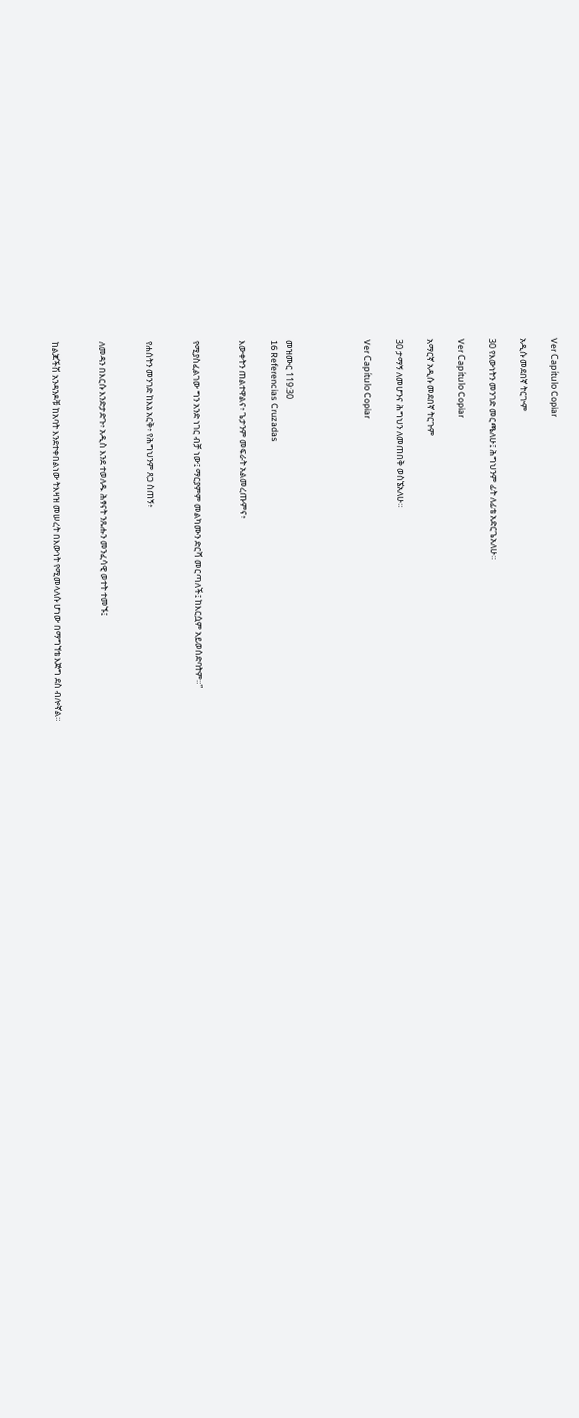Ver Capítulo Copiar

አዲሱ መደበኛ ትርጒም

30 የእውነትን መንገድ መርጫለሁ፤ ሕግህንም ፊት ለፊቴ አድርጌአለሁ።

Ver Capítulo Copiar

አማርኛ አዲሱ መደበኛ ትርጉም

30 ታማኝ ለመሆንና ሕግህን ለመጠበቅ ወስኜአለሁ።

Ver Capítulo Copiar




መዝሙር 119:30
16 Referencias Cruzadas

እውቀትን ጠልተዋልና፥ ጌታንም መፍራት አልመረጡምና፥


የሚያስፈልገው ግን አንድ ነገር ብቻ ነው፤ ማርያምም መልካሙን ድርሻ መርጣለች፤ ከእርሷም አይወሰድባትም።”


የሐሰትን መንገድ ከእኔ አርቅ፥ የሕግህንም ጸጋ ስጠኝ፥


ለመዳን በእርሱ እንድታድጉ፥ አዲስ እንደ ተወለዱ ሕፃናት ንጹሑን መንፈሳዊ ወተት ተመኙ፤


ከልጆችሽ አንዳንዶቹ ከአባት እንደተቀበልነው ትእዛዝ መሠረት በእውነት የሚመላለሱ ሆነው በማግኘቴ እጅግ ደስ ብሎኛል።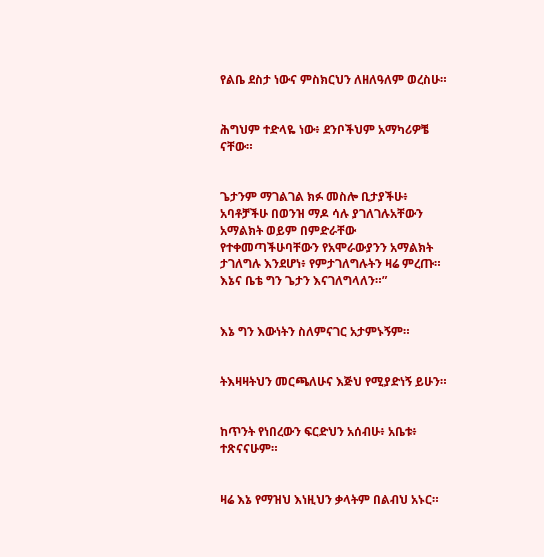የልቤ ደስታ ነውና ምስክርህን ለዘለዓለም ወረስሁ።


ሕግህም ተድላዬ ነው፥ ደንቦችህም አማካሪዎቼ ናቸው።


ጌታንም ማገልገል ክፉ መስሎ ቢታያችሁ፥ አባቶቻችሁ በወንዝ ማዶ ሳሉ ያገለገሉአቸውን አማልክት ወይም በምድራቸው የተቀመጣችሁባቸውን የአሞራውያንን አማልክት ታገለግሉ እንደሆነ፥ የምታገለግሉትን ዛሬ ምረጡ። እኔና ቤቴ ግን ጌታን እናገለግላለን።”


እኔ ግን እውነትን ስለምናገር አታምኑኝም።


ትእዛዛትህን መርጫለሁና እጅህ የሚያድነኝ ይሁን።


ከጥንት የነበረውን ፍርድህን አሰብሁ፥ አቤቱ፥ ተጽናናሁም።


ዛሬ እኔ የማዝህ እነዚህን ቃላትም በልብህ አኑር።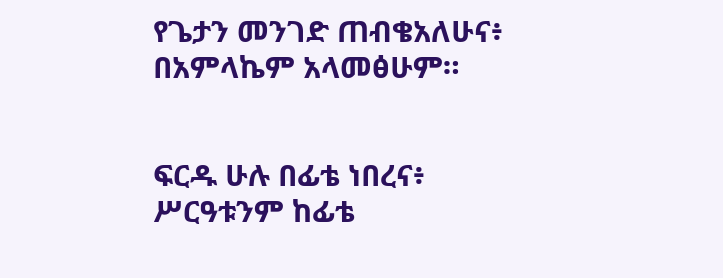የጌታን መንገድ ጠብቄአለሁና፥ በአምላኬም አላመፅሁም።


ፍርዱ ሁሉ በፊቴ ነበረና፥ ሥርዓቱንም ከፊቴ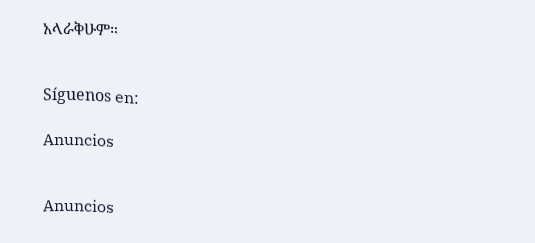አላራቅሁም።


Síguenos en:

Anuncios


Anuncios